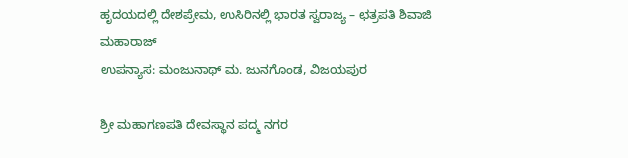ಹೃದಯದಲ್ಲಿ ದೇಶಪ್ರೇಮ, ಉಸಿರಿನಲ್ಲಿ ಭಾರತ ಸ್ವರಾಜ್ಯ – ಛತ್ರಪತಿ ಶಿವಾಜಿ ಮಹಾರಾಜ್
ಉಪನ್ಯಾಸ: ಮಂಜುನಾಥ್ ಮ. ಜುನಗೊಂಡ, ವಿಜಯಪುರ

ಶ್ರೀ ಮಹಾಗಣಪತಿ ದೇವಸ್ಥಾನ ಪದ್ಮ ನಗರ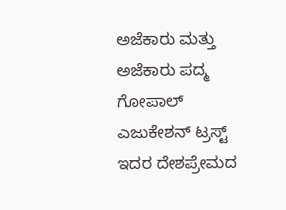ಅಜೆಕಾರು ಮತ್ತು ಅಜೆಕಾರು ಪದ್ಮ ಗೋಪಾಲ್ ಎಜುಕೇಶನ್ ಟ್ರಸ್ಟ್ ಇದರ ದೇಶಪ್ರೇಮದ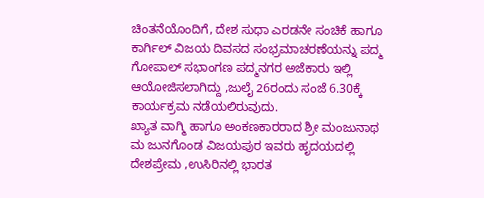ಚಿಂತನೆಯೊಂದಿಗೆ, ದೇಶ ಸುಧಾ ಎರಡನೇ ಸಂಚಿಕೆ ಹಾಗೂ ಕಾರ್ಗಿಲ್ ವಿಜಯ ದಿವಸದ ಸಂಭ್ರಮಾಚರಣೆಯನ್ನು ಪದ್ಮ ಗೋಪಾಲ್ ಸಭಾಂಗಣ ಪದ್ಮನಗರ ಅಜೆಕಾರು ಇಲ್ಲಿ ಆಯೋಜಿಸಲಾಗಿದ್ದು ,ಜುಲೈ 26ರಂದು ಸಂಜೆ 6.30ಕ್ಕೆ ಕಾರ್ಯಕ್ರಮ ನಡೆಯಲಿರುವುದು.
ಖ್ಯಾತ ವಾಗ್ಮಿ ಹಾಗೂ ಅಂಕಣಕಾರರಾದ ಶ್ರೀ ಮಂಜುನಾಥ ಮ ಜುನಗೊಂಡ ವಿಜಯಪುರ ಇವರು ಹೃದಯದಲ್ಲಿ ದೇಶಪ್ರೇಮ ,ಉಸಿರಿನಲ್ಲಿ ಭಾರತ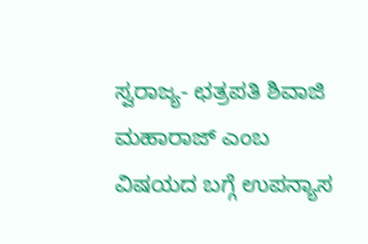ಸ್ವರಾಜ್ಯ- ಛತ್ರಪತಿ ಶಿವಾಜಿ ಮಹಾರಾಜ್ ಎಂಬ ವಿಷಯದ ಬಗ್ಗೆ ಉಪನ್ಯಾಸ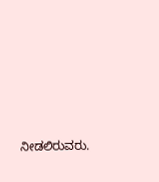ನೀಡಲಿರುವರು.